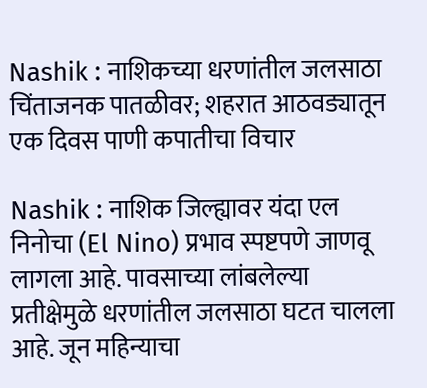Nashik : नाशिकच्या धरणांतील जलसाठा चिंताजनक पातळीवर; शहरात आठवड्यातून एक दिवस पाणी कपातीचा विचार

Nashik : नाशिक जिल्ह्यावर यंदा एल निनोचा (El Nino) प्रभाव स्पष्टपणे जाणवू लागला आहे. पावसाच्या लांबलेल्या प्रतीक्षेमुळे धरणांतील जलसाठा घटत चालला आहे. जून महिन्याचा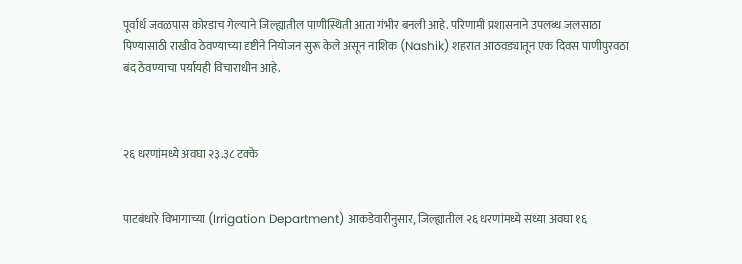पूर्वार्ध जवळपास कोरडाच गेल्याने जिल्ह्यातील पाणीस्थिती आता गंभीर बनली आहे. परिणामी प्रशासनाने उपलब्ध जलसाठा पिण्यासाठी राखीव ठेवण्याच्या दृष्टीने नियोजन सुरू केले असून नाशिक (Nashik) शहरात आठवड्यातून एक दिवस पाणीपुरवठा बंद ठेवण्याचा पर्यायही विचाराधीन आहे.



२६ धरणांमध्ये अवघा २३.३८ टक्के


पाटबंधारे विभागाच्या (Irrigation Department) आकडेवारीनुसार, जिल्ह्यातील २६ धरणांमध्ये सध्या अवघा १६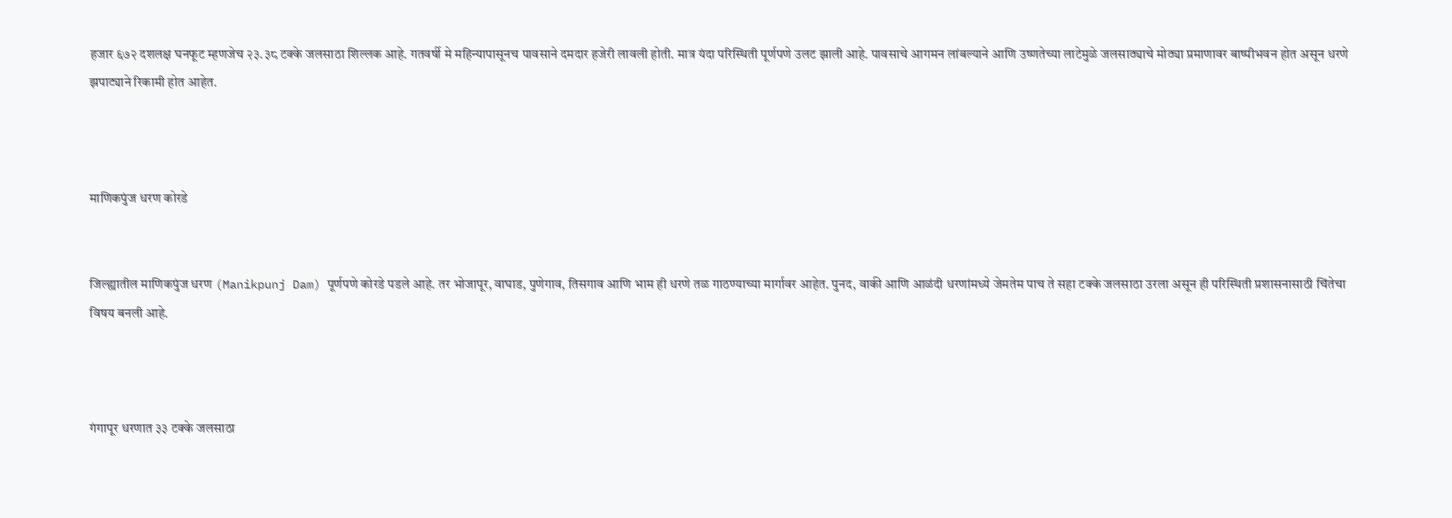हजार ६७२ दशलक्ष घनफूट म्हणजेच २३.३८ टक्के जलसाठा शिल्लक आहे. गतवर्षी मे महिन्यापासूनच पावसाने दमदार हजेरी लावली होती. मात्र यंदा परिस्थिती पूर्णपणे उलट झाली आहे. पावसाचे आगमन लांबल्याने आणि उष्णतेच्या लाटेमुळे जलसाठ्याचे मोठ्या प्रमाणावर बाष्पीभवन होत असून धरणे झपाट्याने रिकामी होत आहेत.



माणिकपुंज धरण कोरडे


जिल्ह्यातील माणिकपुंज धरण (Manikpunj Dam) पूर्णपणे कोरडे पडले आहे. तर भोजापूर, वाघाड, पुणेगाव, तिसगाव आणि भाम ही धरणे तळ गाठण्याच्या मार्गावर आहेत. पुनद, वाकी आणि आळंदी धरणांमध्ये जेमतेम पाच ते सहा टक्के जलसाठा उरला असून ही परिस्थिती प्रशासनासाठी चिंतेचा विषय बनली आहे.



गंगापूर धरणात ३३ टक्के जलसाठा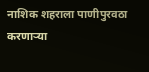नाशिक शहराला पाणीपुरवठा करणाऱ्या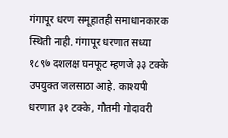गंगापूर धरण समूहातही समाधानकारक स्थिती नाही. गंगापूर धरणात सध्या १८९७ दशलक्ष घनफूट म्हणजे ३३ टक्के उपयुक्त जलसाठा आहे. काश्यपी धरणात ३१ टक्के, गौतमी गोदावरी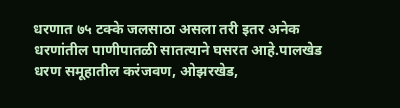धरणात ७५ टक्के जलसाठा असला तरी इतर अनेक धरणांतील पाणीपातळी सातत्याने घसरत आहे.पालखेड धरण समूहातील करंजवण, ओझरखेड,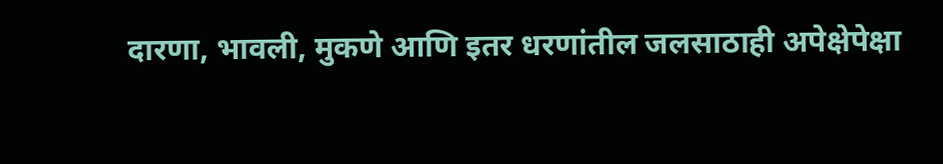दारणा, भावली, मुकणे आणि इतर धरणांतील जलसाठाही अपेक्षेपेक्षा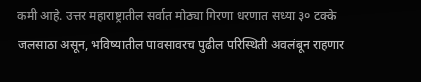कमी आहे. उत्तर महाराष्ट्रातील सर्वात मोठ्या गिरणा धरणात सध्या ३० टक्के जलसाठा असून, भविष्यातील पावसावरच पुढील परिस्थिती अवलंबून राहणार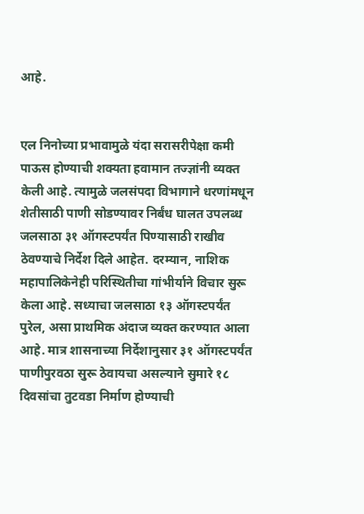आहे.


एल निनोच्या प्रभावामुळे यंदा सरासरीपेक्षा कमी पाऊस होण्याची शक्यता हवामान तज्ज्ञांनी व्यक्त केली आहे. त्यामुळे जलसंपदा विभागाने धरणांमधून शेतीसाठी पाणी सोडण्यावर निर्बंध घालत उपलब्ध जलसाठा ३१ ऑगस्टपर्यंत पिण्यासाठी राखीव ठेवण्याचे निर्देश दिले आहेत. दरम्यान, नाशिक महापालिकेनेही परिस्थितीचा गांभीर्याने विचार सुरू केला आहे. सध्याचा जलसाठा १३ ऑगस्टपर्यंत पुरेल, असा प्राथमिक अंदाज व्यक्त करण्यात आला आहे. मात्र शासनाच्या निर्देशानुसार ३१ ऑगस्टपर्यंत पाणीपुरवठा सुरू ठेवायचा असल्याने सुमारे १८ दिवसांचा तुटवडा निर्माण होण्याची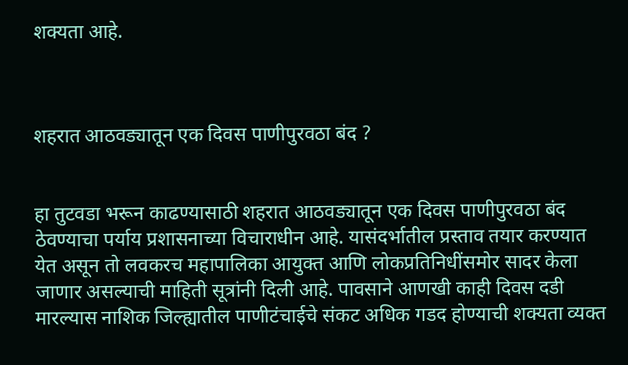शक्यता आहे.



शहरात आठवड्यातून एक दिवस पाणीपुरवठा बंद ?


हा तुटवडा भरून काढण्यासाठी शहरात आठवड्यातून एक दिवस पाणीपुरवठा बंद ठेवण्याचा पर्याय प्रशासनाच्या विचाराधीन आहे. यासंदर्भातील प्रस्ताव तयार करण्यात येत असून तो लवकरच महापालिका आयुक्त आणि लोकप्रतिनिधींसमोर सादर केला जाणार असल्याची माहिती सूत्रांनी दिली आहे. पावसाने आणखी काही दिवस दडी मारल्यास नाशिक जिल्ह्यातील पाणीटंचाईचे संकट अधिक गडद होण्याची शक्यता व्यक्त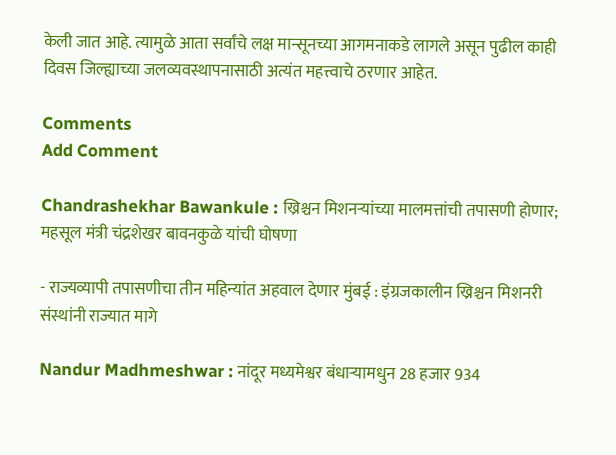केली जात आहे. त्यामुळे आता सर्वांचे लक्ष मान्सूनच्या आगमनाकडे लागले असून पुढील काही दिवस जिल्ह्याच्या जलव्यवस्थापनासाठी अत्यंत महत्त्वाचे ठरणार आहेत.

Comments
Add Comment

Chandrashekhar Bawankule : ख्रिश्चन मिशनऱ्यांच्या मालमत्तांची तपासणी होणार; महसूल मंत्री चंद्रशेखर बावनकुळे यांची घोषणा

- राज्यव्यापी तपासणीचा तीन महिन्यांत अहवाल देणार मुंबई : इंग्रजकालीन ख्रिश्चन मिशनरी संस्थांनी राज्यात मागे

Nandur Madhmeshwar : नांदूर मध्यमेश्वर बंधाऱ्यामधुन 28 हजार 934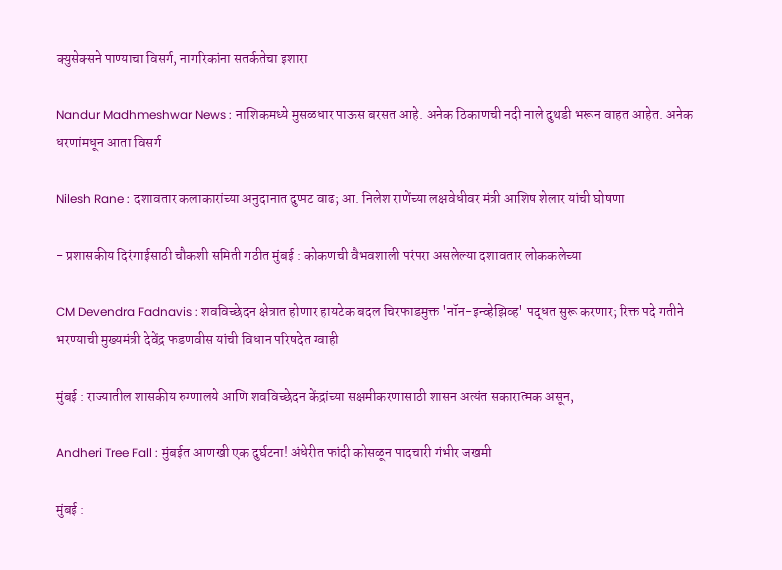क्युसेक्सने पाण्याचा विसर्ग, नागरिकांना सतर्कतेचा इशारा

Nandur Madhmeshwar News : नाशिकमध्ये मुसळधार पाऊस बरसत आहे. अनेक ठिकाणची नदी नाले दुथडी भरून वाहत आहेत. अनेक धरणांमधून आता विसर्ग

Nilesh Rane : दशावतार कलाकारांच्या अनुदानात दुप्पट वाढ; आ. निलेश राणेंच्या लक्षवेधीवर मंत्री आशिष शेलार यांची घोषणा

- प्रशासकीय दिरंगाईसाठी चौकशी समिती गठीत मुंबई : कोकणची वैभवशाली परंपरा असलेल्या दशावतार लोककलेच्या

CM Devendra Fadnavis : शवविच्छेदन क्षेत्रात होणार हायटेक बदल चिरफाडमुक्त 'नॉन-इन्व्हेझिव्ह' पद्धत सुरू करणार; रिक्त पदे गतीने भरण्याची मुख्यमंत्री देवेंद्र फडणवीस यांची विधान परिषदेत ग्वाही

मुंबई : राज्यातील शासकीय रुग्णालये आणि शवविच्छेदन केंद्रांच्या सक्षमीकरणासाठी शासन अत्यंत सकारात्मक असून,

Andheri Tree Fall : मुंबईत आणखी एक दुर्घटना! अंधेरीत फांदी कोसळून पादचारी गंभीर जखमी

मुंबई :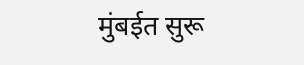मुंबईत सुरू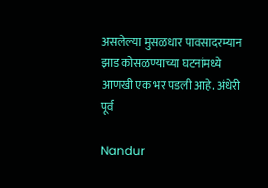असलेल्या मुसळधार पावसादरम्यान झाड कोसळण्याच्या घटनांमध्ये आणखी एक भर पडली आहे. अंधेरी पूर्व

Nandur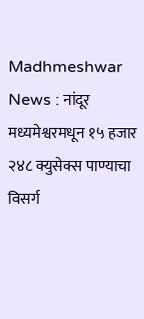Madhmeshwar News : नांदूर मध्यमेश्वरमधून १५ हजार २४८ क्युसेक्स पाण्याचा विसर्ग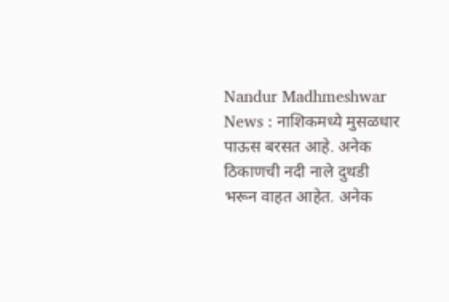Nandur Madhmeshwar News : नाशिकमध्ये मुसळधार पाऊस बरसत आहे. अनेक ठिकाणची नदी नाले दुथडी भरून वाहत आहेत. अनेक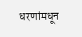धरणांमधून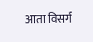आता विसर्ग